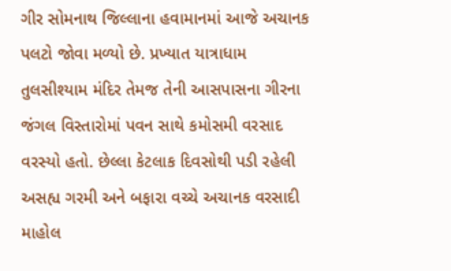ગીર સોમનાથ જિલ્લાના હવામાનમાં આજે અચાનક પલટો જોવા મળ્યો છે. પ્રખ્યાત યાત્રાધામ તુલસીશ્યામ મંદિર તેમજ તેની આસપાસના ગીરના જંગલ વિસ્તારોમાં પવન સાથે કમોસમી વરસાદ વરસ્યો હતો. છેલ્લા કેટલાક દિવસોથી પડી રહેલી અસહ્ય ગરમી અને બફારા વચ્ચે અચાનક વરસાદી માહોલ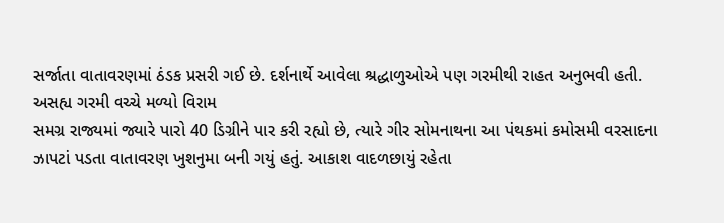સર્જાતા વાતાવરણમાં ઠંડક પ્રસરી ગઈ છે. દર્શનાર્થે આવેલા શ્રદ્ધાળુઓએ પણ ગરમીથી રાહત અનુભવી હતી.
અસહ્ય ગરમી વચ્ચે મળ્યો વિરામ
સમગ્ર રાજ્યમાં જ્યારે પારો 40 ડિગ્રીને પાર કરી રહ્યો છે, ત્યારે ગીર સોમનાથના આ પંથકમાં કમોસમી વરસાદના ઝાપટાં પડતા વાતાવરણ ખુશનુમા બની ગયું હતું. આકાશ વાદળછાયું રહેતા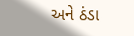અને ઠંડા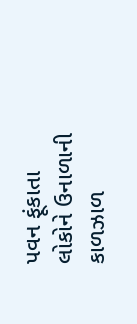પવન ફૂંકાતા લોકોને ઉનાળાની કાળઝાળ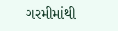ગરમીમાંથી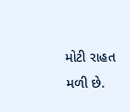મોટી રાહત મળી છે.